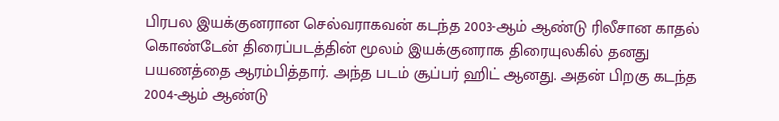பிரபல இயக்குனரான செல்வராகவன் கடந்த 2003-ஆம் ஆண்டு ரிலீசான காதல் கொண்டேன் திரைப்படத்தின் மூலம் இயக்குனராக திரையுலகில் தனது பயணத்தை ஆரம்பித்தார். அந்த படம் சூப்பர் ஹிட் ஆனது. அதன் பிறகு கடந்த 2004-ஆம் ஆண்டு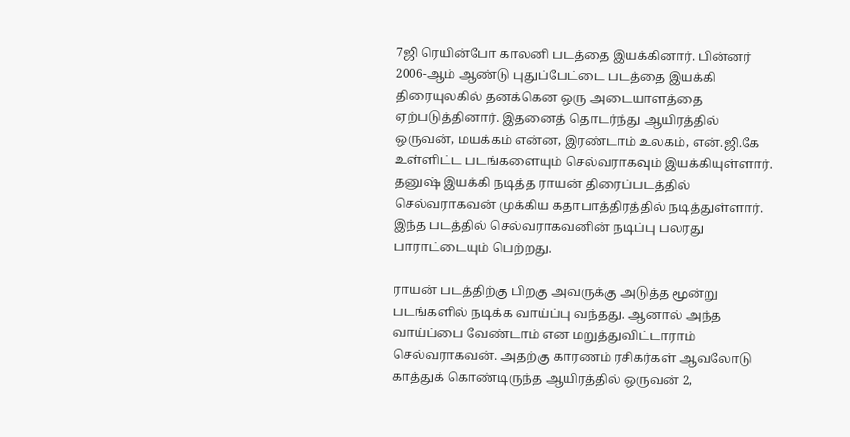7ஜி ரெயின்போ காலனி படத்தை இயக்கினார். பின்னர் 2006-ஆம் ஆண்டு புதுப்பேட்டை படத்தை இயக்கி திரையுலகில் தனக்கென ஒரு அடையாளத்தை ஏற்படுத்தினார். இதனைத் தொடர்ந்து ஆயிரத்தில் ஒருவன், மயக்கம் என்ன, இரண்டாம் உலகம், என்.ஜி.கே உள்ளிட்ட படங்களையும் செல்வராகவும் இயக்கியுள்ளார். தனுஷ் இயக்கி நடித்த ராயன் திரைப்படத்தில் செல்வராகவன் முக்கிய கதாபாத்திரத்தில் நடித்துள்ளார். இந்த படத்தில் செல்வராகவனின் நடிப்பு பலரது பாராட்டையும் பெற்றது.

ராயன் படத்திற்கு பிறகு அவருக்கு அடுத்த மூன்று படங்களில் நடிக்க வாய்ப்பு வந்தது. ஆனால் அந்த வாய்ப்பை வேண்டாம் என மறுத்துவிட்டாராம் செல்வராகவன். அதற்கு காரணம் ரசிகர்கள் ஆவலோடு காத்துக் கொண்டிருந்த ஆயிரத்தில் ஒருவன் 2,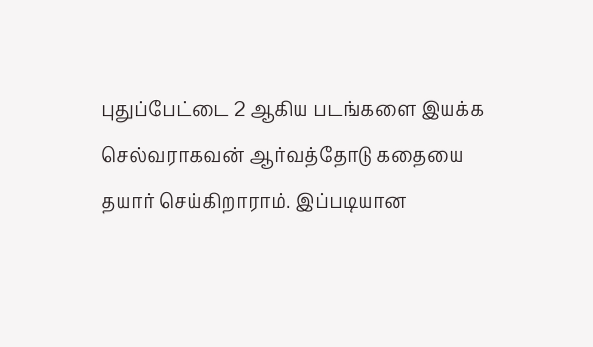புதுப்பேட்டை 2 ஆகிய படங்களை இயக்க செல்வராகவன் ஆர்வத்தோடு கதையை தயார் செய்கிறாராம். இப்படியான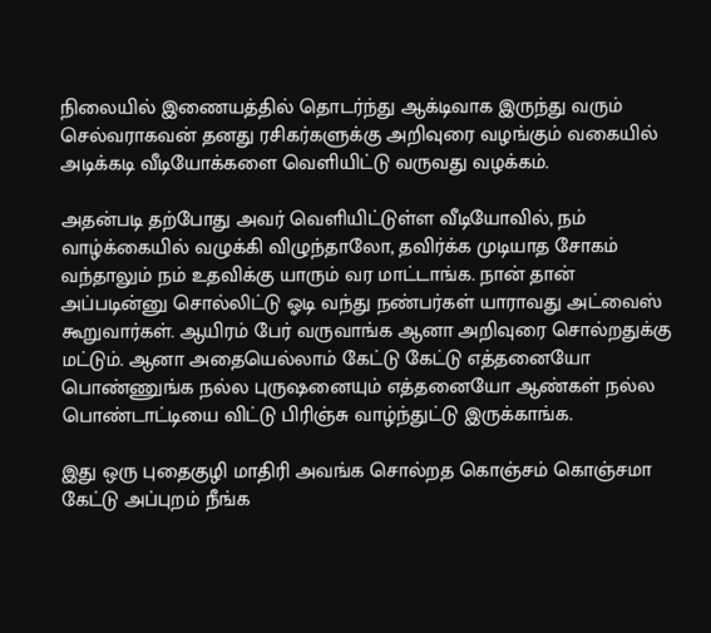நிலையில் இணையத்தில் தொடர்ந்து ஆக்டிவாக இருந்து வரும் செல்வராகவன் தனது ரசிகர்களுக்கு அறிவுரை வழங்கும் வகையில் அடிக்கடி வீடியோக்களை வெளியிட்டு வருவது வழக்கம்.

அதன்படி தற்போது அவர் வெளியிட்டுள்ள வீடியோவில், நம் வாழ்க்கையில் வழுக்கி விழுந்தாலோ, தவிர்க்க முடியாத சோகம் வந்தாலும் நம் உதவிக்கு யாரும் வர மாட்டாங்க. நான் தான் அப்படின்னு சொல்லிட்டு ஓடி வந்து நண்பர்கள் யாராவது அட்வைஸ் கூறுவார்கள். ஆயிரம் பேர் வருவாங்க ஆனா அறிவுரை சொல்றதுக்கு மட்டும். ஆனா அதையெல்லாம் கேட்டு கேட்டு எத்தனையோ பொண்ணுங்க நல்ல புருஷனையும் எத்தனையோ ஆண்கள் நல்ல பொண்டாட்டியை விட்டு பிரிஞ்சு வாழ்ந்துட்டு இருக்காங்க.

இது ஒரு புதைகுழி மாதிரி அவங்க சொல்றத கொஞ்சம் கொஞ்சமா கேட்டு அப்புறம் நீங்க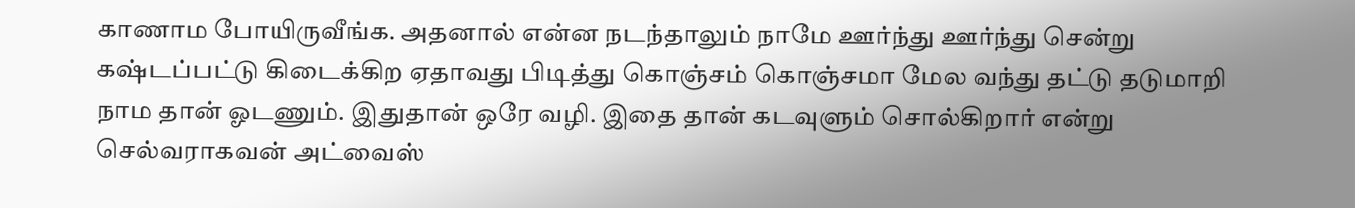காணாம போயிருவீங்க. அதனால் என்ன நடந்தாலும் நாமே ஊர்ந்து ஊர்ந்து சென்று கஷ்டப்பட்டு கிடைக்கிற ஏதாவது பிடித்து கொஞ்சம் கொஞ்சமா மேல வந்து தட்டு தடுமாறி நாம தான் ஓடணும். இதுதான் ஒரே வழி. இதை தான் கடவுளும் சொல்கிறார் என்று செல்வராகவன் அட்வைஸ்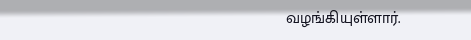வழங்கியுள்ளார்.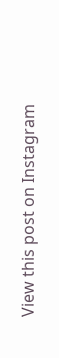View this post on Instagram